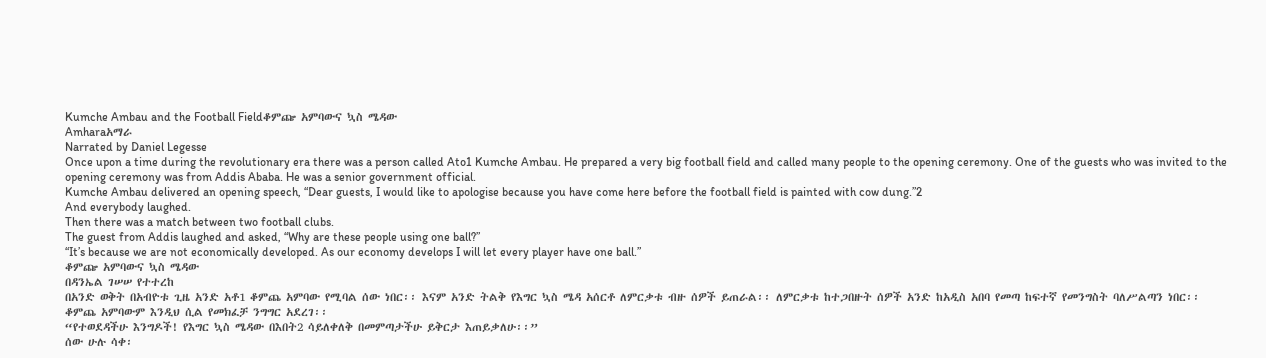Kumche Ambau and the Football Fieldቆምጬ አምባውና ኳስ ሜዳው
Amharaአማራ
Narrated by Daniel Legesse
Once upon a time during the revolutionary era there was a person called Ato1 Kumche Ambau. He prepared a very big football field and called many people to the opening ceremony. One of the guests who was invited to the opening ceremony was from Addis Ababa. He was a senior government official.
Kumche Ambau delivered an opening speech, “Dear guests, I would like to apologise because you have come here before the football field is painted with cow dung.”2
And everybody laughed.
Then there was a match between two football clubs.
The guest from Addis laughed and asked, “Why are these people using one ball?”
“It’s because we are not economically developed. As our economy develops I will let every player have one ball.”
ቆምጬ አምባውና ኳስ ሜዳው
በዳንኤል ገሠሠ የተተረከ
በአንድ ወቅት በአብዮቱ ጊዜ አንድ አቶ1 ቆምጨ አምባው የሚባል ሰው ነበር፡፡ እናም አንድ ትልቅ የእግር ኳስ ሜዳ አሰርቶ ለምርቃቱ ብዙ ሰዎች ይጠራል፡፡ ለምርቃቱ ከተጋበዙት ሰዎች አንድ ከአዲስ አበባ የመጣ ከፍተኛ የመንግስት ባለሥልጣን ነበር፡፡
ቆምጨ አምባውም እንዲህ ሲል የመክፈቻ ንግግር አደረገ፡፡
“የተወደዳችሁ እንግዶች! የእግር ኳስ ሜዳው በእበት2 ሳይለቀለቅ በመምጣታችሁ ይቅርታ እጠይቃለሁ፡፡”
ሰው ሁሉ ሳቀ፡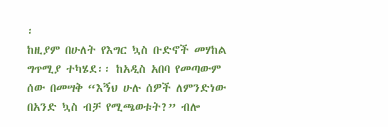፡
ከዚያም በሁለት የእግር ኳስ ቡድኖች መሃከል ግጥሚያ ተካሄደ፡፡ ከአዲስ አበባ የመጣውም ሰው በመሣቅ “እኝህ ሁሉ ሰዎች ለምንድነው በአንድ ኳስ ብቻ የሚጫወቱት?” ብሎ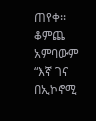ጠየቀ፡፡
ቆምጨ አምባውም “እኛ ገና በኢኮኖሚ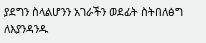ያደግን ስላልሆንን አገራችን ወደፊት ስትበለፅግ ለእያንዳንዱ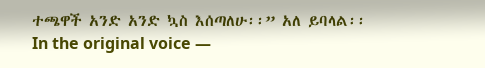ተጫዋች አንድ አንድ ኳስ እሰጣለሁ፡፡” አለ ይባላል፡፡
In the original voice —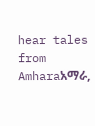hear tales from Amharaአማራ,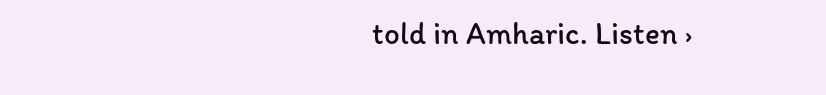told in Amharic. Listen ›